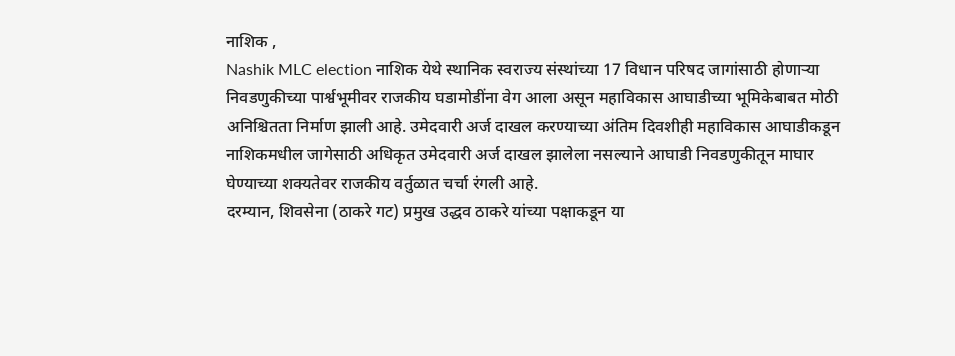नाशिक ,
Nashik MLC election नाशिक येथे स्थानिक स्वराज्य संस्थांच्या 17 विधान परिषद जागांसाठी होणाऱ्या निवडणुकीच्या पार्श्वभूमीवर राजकीय घडामोडींना वेग आला असून महाविकास आघाडीच्या भूमिकेबाबत मोठी अनिश्चितता निर्माण झाली आहे. उमेदवारी अर्ज दाखल करण्याच्या अंतिम दिवशीही महाविकास आघाडीकडून नाशिकमधील जागेसाठी अधिकृत उमेदवारी अर्ज दाखल झालेला नसल्याने आघाडी निवडणुकीतून माघार घेण्याच्या शक्यतेवर राजकीय वर्तुळात चर्चा रंगली आहे.
दरम्यान, शिवसेना (ठाकरे गट) प्रमुख उद्धव ठाकरे यांच्या पक्षाकडून या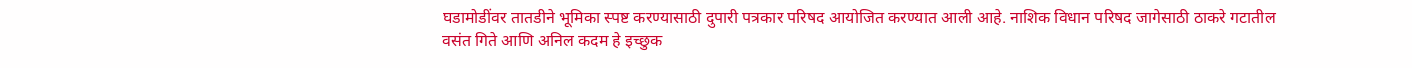घडामोडींवर तातडीने भूमिका स्पष्ट करण्यासाठी दुपारी पत्रकार परिषद आयोजित करण्यात आली आहे. नाशिक विधान परिषद जागेसाठी ठाकरे गटातील वसंत गिते आणि अनिल कदम हे इच्छुक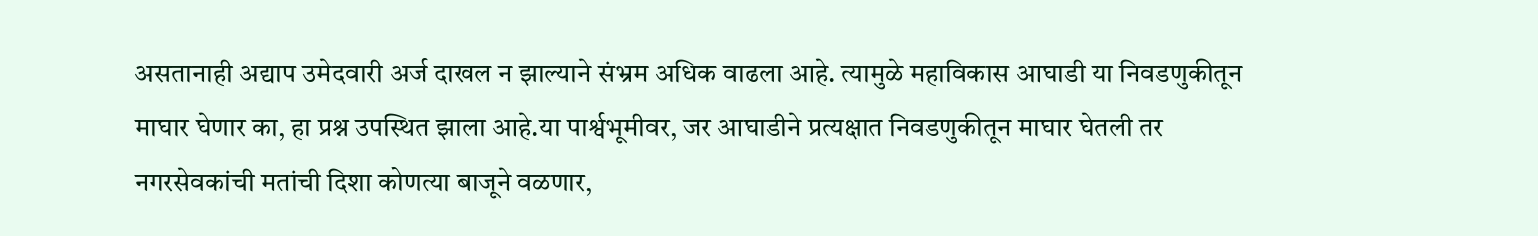असतानाही अद्याप उमेदवारी अर्ज दाखल न झाल्याने संभ्रम अधिक वाढला आहे. त्यामुळे महाविकास आघाडी या निवडणुकीतून माघार घेणार का, हा प्रश्न उपस्थित झाला आहे.या पार्श्वभूमीवर, जर आघाडीने प्रत्यक्षात निवडणुकीतून माघार घेतली तर नगरसेवकांची मतांची दिशा कोणत्या बाजूने वळणार,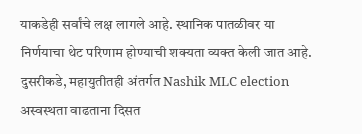याकडेही सर्वांचे लक्ष लागले आहे. स्थानिक पातळीवर या निर्णयाचा थेट परिणाम होण्याची शक्यता व्यक्त केली जात आहे.
दुसरीकडे, महायुतीतही अंतर्गत Nashik MLC election अस्वस्थता वाढताना दिसत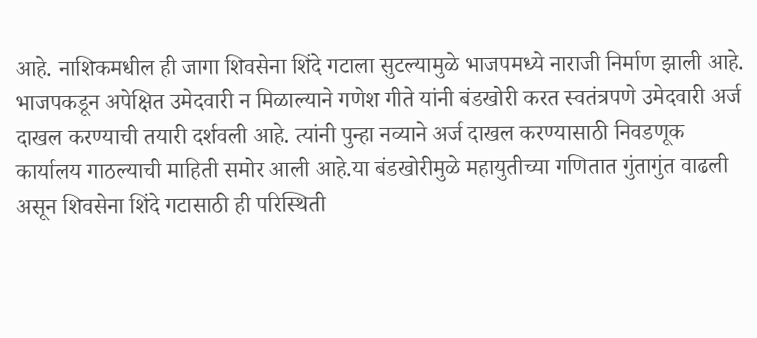आहे. नाशिकमधील ही जागा शिवसेना शिंदे गटाला सुटल्यामुळे भाजपमध्ये नाराजी निर्माण झाली आहे. भाजपकडून अपेक्षित उमेदवारी न मिळाल्याने गणेश गीते यांनी बंडखोरी करत स्वतंत्रपणे उमेदवारी अर्ज दाखल करण्याची तयारी दर्शवली आहे. त्यांनी पुन्हा नव्याने अर्ज दाखल करण्यासाठी निवडणूक कार्यालय गाठल्याची माहिती समोर आली आहे.या बंडखोरीमुळे महायुतीच्या गणितात गुंतागुंत वाढली असून शिवसेना शिंदे गटासाठी ही परिस्थिती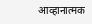आव्हानात्मक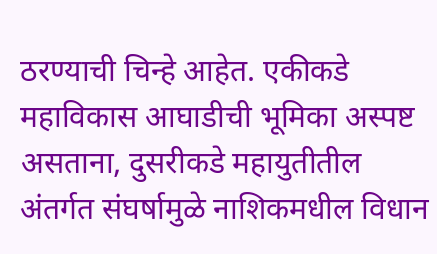ठरण्याची चिन्हे आहेत. एकीकडे महाविकास आघाडीची भूमिका अस्पष्ट असताना, दुसरीकडे महायुतीतील अंतर्गत संघर्षामुळे नाशिकमधील विधान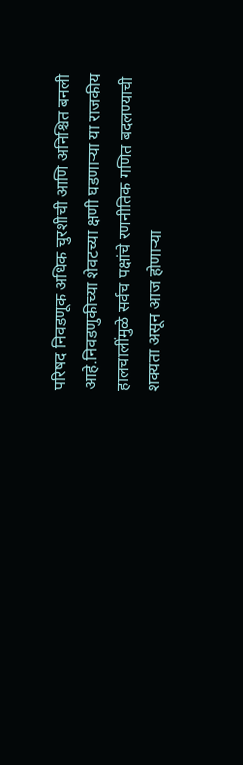परिषद निवडणूक अधिक चुरशीची आणि अनिश्चित बनली आहे.निवडणुकीच्या शेवटच्या क्षणी घडणाऱ्या या राजकीय हालचालींमुळे सर्वच पक्षांचे रणनीतिक गणित बदलण्याची शक्यता असून आज होणाऱ्या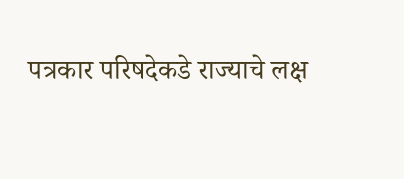पत्रकार परिषदेकडे राज्याचे लक्ष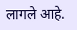लागले आहे.